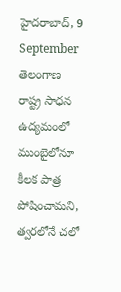హైదరాబాద్, 9 September
తెలంగాణ రాష్ట్ర సాధన ఉద్యమంలో ముంబైలోనూ కీలక పాత్ర పోషించామని, త్వరలోనే చలో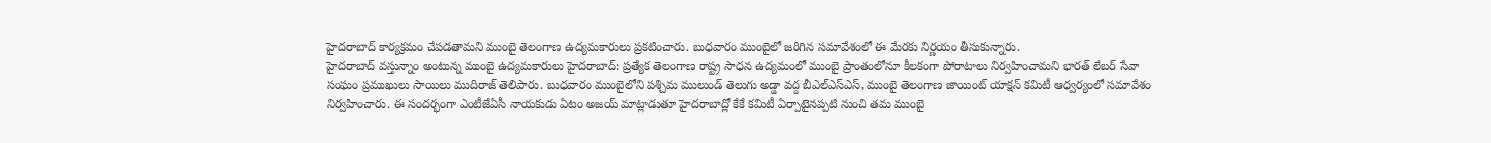హైదరాబాద్ కార్యక్రమం చేపడతామని ముంబై తెలంగాణ ఉద్యమకారులు ప్రకటించారు. బుధవారం ముంబైలో జరిగిన సమావేశంలో ఈ మేరకు నిర్ణయం తీసుకున్నారు.
హైదరాబాద్ వస్తున్నాం అంటున్న ముంబై ఉద్యమకారులు హైదరాబాద్: ప్రత్యేక తెలంగాణ రాష్ట్ర సాధన ఉద్యమంలో ముంబై ప్రాంతంలోనూ కీలకంగా పోరాటాలు నిర్వహించామని భారత్ లేబర్ సేవా సంఘం ప్రముఖులు సాయిలు ముదిరాజ్ తెలిపారు. బుధవారం ముంబైలోని పశ్చిమ ములుండ్ తెలుగు అడ్డా వద్ద బీఎల్ఎస్ఎస్, ముంబై తెలంగాణ జాయింట్ యాక్షన్ కమిటీ ఆధ్వర్యంలో సమావేశం నిర్వహించారు. ఈ సందర్భంగా ఎంటీజేఏసీ నాయకుడు ఏటం అజయ్ మాట్లాడుతూ హైదరాబాద్లో కేకే కమిటీ ఏర్పాటైనప్పటి నుంచి తమ ముంబై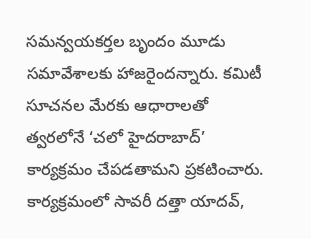సమన్వయకర్తల బృందం మూడు సమావేశాలకు హాజరైందన్నారు. కమిటీ సూచనల మేరకు ఆధారాలతో త్వరలోనే ‘చలో హైదరాబాద్’ కార్యక్రమం చేపడతామని ప్రకటించారు. కార్యక్రమంలో సావరీ దత్తా యాదవ్,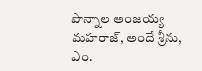పొన్నాల అంజయ్య మహరాజ్, అందే శ్రీను, ఎం.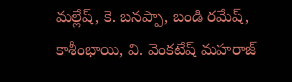మల్లేష్, కె. బనప్పా, బండి రమేష్, కాశీంభాయి, వి. వెంకటేష్ మహరాజ్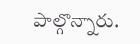పాల్గొన్నారు.